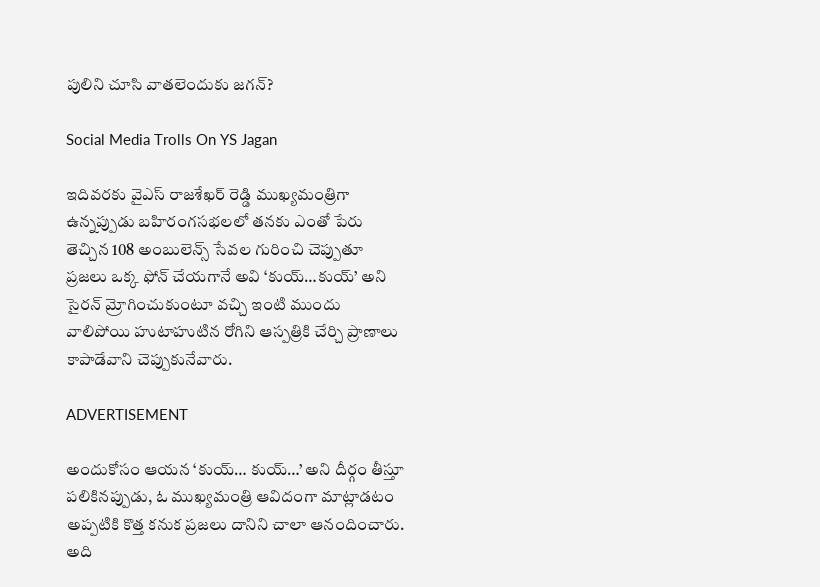పులిని చూసి వాతలెందుకు జగన్?

Social Media Trolls On YS Jagan

ఇదివరకు వైఎస్ రాజశేఖర్ రెడ్డి ముఖ్యమంత్రిగా ఉన్నప్పుడు బహిరంగసభలలో తనకు ఎంతో పేరు తెచ్చిన 108 అంబులెన్స్ సేవల గురించి చెప్పుతూ ప్రజలు ఒక్క ఫోన్‌ చేయగానే అవి ‘కుయ్…కుయ్’ అని సైరన్ మ్రోగించుకుంటూ వచ్చి ఇంటి ముందు వాలిపోయి హుటాహుటిన రోగిని ఆస్పత్రికి చేర్చి ప్రాణాలు కాపాడేవాని చెప్పుకునేవారు.

ADVERTISEMENT

అందుకోసం ఆయన ‘కుయ్… కుయ్…’ అని దీర్గం తీస్తూ పలికినప్పుడు, ఓ ముఖ్యమంత్రి ఆవిదంగా మాట్లాడటం అప్పటికి కొత్త కనుక ప్రజలు దానిని చాలా ఆనందించారు. అది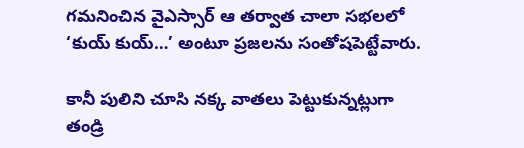గమనించిన వైఎస్సార్ ఆ తర్వాత చాలా సభలలో ‘కుయ్ కుయ్…’ అంటూ ప్రజలను సంతోషపెట్టేవారు.

కానీ పులిని చూసి నక్క వాతలు పెట్టుకున్నట్లుగా తండ్రి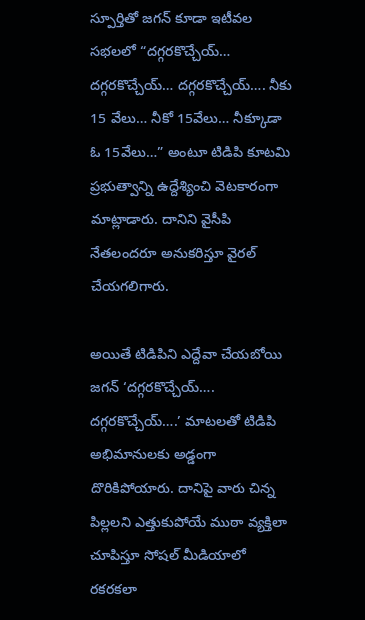స్పూర్తితో జగన్‌ కూడా ఇటీవల సభలలో “దగ్గరకొచ్చేయ్… దగ్గరకొచ్చేయ్… దగ్గరకొచ్చేయ్…. నీకు 15 వేలు… నీకో 15వేలు… నీక్కూడా ఓ 15వేలు…” అంటూ టిడిపి కూటమి ప్రభుత్వాన్ని ఉద్దేశ్యించి వెటకారంగా మాట్లాడారు. దానిని వైసీపి నేతలందరూ అనుకరిస్తూ వైరల్ చేయగలిగారు.

అయితే టిడిపిని ఎద్దేవా చేయబోయి జగన్‌ ‘దగ్గరకొచ్చేయ్…. దగ్గరకొచ్చేయ్….’ మాటలతో టిడిపి అభిమానులకు అడ్డంగా దొరికిపోయారు. దానిపై వారు చిన్న పిల్లలని ఎత్తుకుపోయే ముఠా వ్యక్తిలా చూపిస్తూ సోషల్ మీడియాలో రకరకలా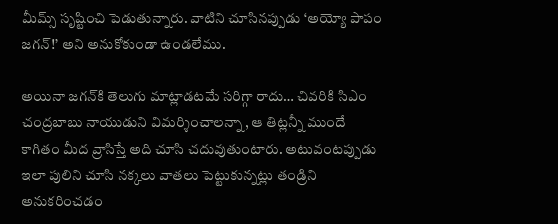మీమ్స్ సృష్టించి పెడుతున్నారు. వాటిని చూసినప్పుడు ‘అయ్యో పాపం జగన్!’ అని అనుకోకుండా ఉండలేము.

అయినా జగన్‌కి తెలుగు మాట్లాడటమే సరిగ్గా రాదు… చివరికి సిఎం చంద్రబాబు నాయుడుని విమర్శించాలన్నా, ఆ తిట్లన్నీ ముందే కాగితం మీద వ్రాసిస్తే అది చూసి చదువుతుంటారు. అటువంటప్పుడు ఇలా పులిని చూసి నక్కలు వాతలు పెట్టుకున్నట్లు తండ్రిని అనుకరించడం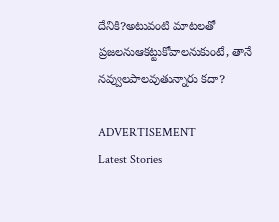దేనికి?అటువంటి మాటలతో ప్రజలనుఆకట్టుకోవాలనుకుంటే, తానే నవ్వులపాలవుతున్నారు కదా?

ADVERTISEMENT
Latest Stories